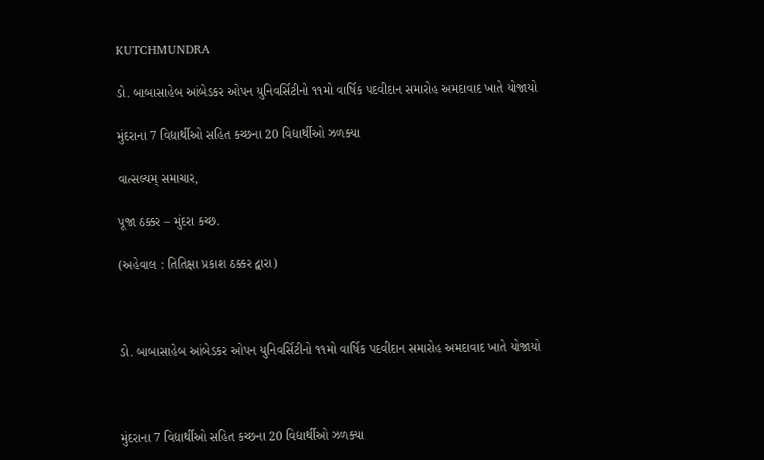KUTCHMUNDRA

ડો. બાબાસાહેબ આંબેડકર ઓપન યુનિવર્સિટીનો ૧૧મો વાર્ષિક પદવીદાન સમારોહ અમદાવાદ ખાતે યોજાયો

મુંદરાના 7 વિદ્યાર્થીઓ સહિત કચ્છના 20 વિદ્યાર્થીઓ ઝળક્યા

વાત્સલ્યમ્ સમાચાર,

પૂજા ઠક્કર – મુંદરા કચ્છ.

(અહેવાલ : તિતિક્ષા પ્રકાશ ઠક્કર દ્વારા)



ડો. બાબાસાહેબ આંબેડકર ઓપન યુનિવર્સિટીનો ૧૧મો વાર્ષિક પદવીદાન સમારોહ અમદાવાદ ખાતે યોજાયો



મુંદરાના 7 વિદ્યાર્થીઓ સહિત કચ્છના 20 વિદ્યાર્થીઓ ઝળક્યા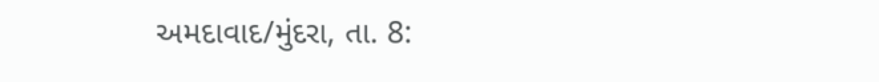અમદાવાદ/મુંદરા, તા. 8: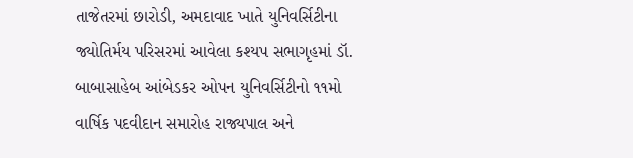તાજેતરમાં છારોડી, અમદાવાદ ખાતે યુનિવર્સિટીના જ્યોતિર્મય પરિસરમાં આવેલા કશ્યપ સભાગૃહમાં ડૉ. બાબાસાહેબ આંબેડકર ઓપન યુનિવર્સિટીનો ૧૧મો વાર્ષિક પદવીદાન સમારોહ રાજ્યપાલ અને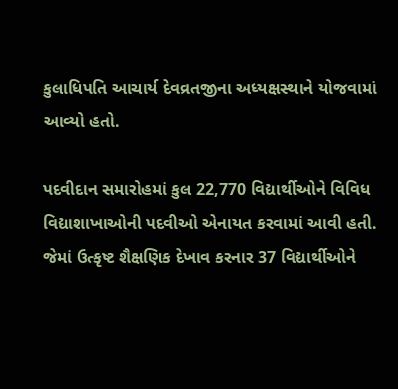કુલાધિપતિ આચાર્ય દેવવ્રતજીના અધ્યક્ષસ્થાને યોજવામાં આવ્યો હતો.

પદવીદાન સમારોહમાં કુલ 22,770 વિદ્યાર્થીઓને વિવિધ વિદ્યાશાખાઓની પદવીઓ એનાયત કરવામાં આવી હતી. જેમાં ઉત્કૃષ્ટ શૈક્ષણિક દેખાવ કરનાર 37 વિદ્યાર્થીઓને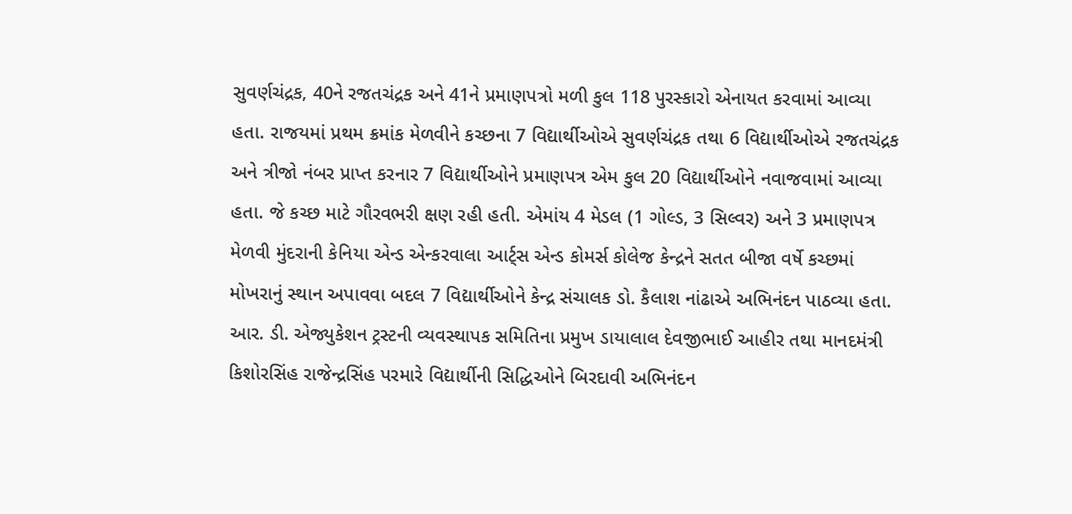સુવર્ણચંદ્રક, 40ને રજતચંદ્રક અને 41ને પ્રમાણપત્રો મળી કુલ 118 પુરસ્કારો એનાયત કરવામાં આવ્યા હતા. રાજયમાં પ્રથમ ક્રમાંક મેળવીને કચ્છના 7 વિદ્યાર્થીઓએ સુવર્ણચંદ્રક તથા 6 વિદ્યાર્થીઓએ રજતચંદ્રક અને ત્રીજો નંબર પ્રાપ્ત કરનાર 7 વિદ્યાર્થીઓને પ્રમાણપત્ર એમ કુલ 20 વિદ્યાર્થીઓને નવાજવામાં આવ્યા હતા. જે કચ્છ માટે ગૌરવભરી ક્ષણ રહી હતી. એમાંય 4 મેડલ (1 ગોલ્ડ, 3 સિલ્વર) અને 3 પ્રમાણપત્ર મેળવી મુંદરાની કેનિયા એન્ડ એન્કરવાલા આર્ટ્સ એન્ડ કોમર્સ કોલેજ કેન્દ્રને સતત બીજા વર્ષે કચ્છમાં મોખરાનું સ્થાન અપાવવા બદલ 7 વિદ્યાર્થીઓને કેન્દ્ર સંચાલક ડો. કૈલાશ નાંઢાએ અભિનંદન પાઠવ્યા હતા. આર. ડી. એજ્યુકેશન ટ્રસ્ટની વ્યવસ્થાપક સમિતિના પ્રમુખ ડાયાલાલ દેવજીભાઈ આહીર તથા માનદમંત્રી કિશોરસિંહ રાજેન્દ્રસિંહ પરમારે વિદ્યાર્થીની સિદ્ધિઓને બિરદાવી અભિનંદન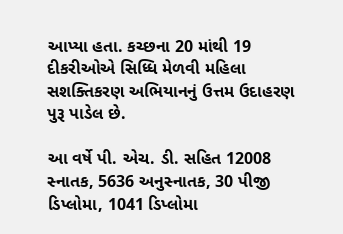આપ્યા હતા. કચ્છના 20 માંથી 19 દીકરીઓએ સિધ્ધિ મેળવી મહિલા સશક્તિકરણ અભિયાનનું ઉત્તમ ઉદાહરણ પુરૂ પાડેલ છે.

આ વર્ષે પી. એચ. ડી. સહિત 12008 સ્નાતક, 5636 અનુસ્નાતક, 30 પીજી ડિપ્લોમા, 1041 ડિપ્લોમા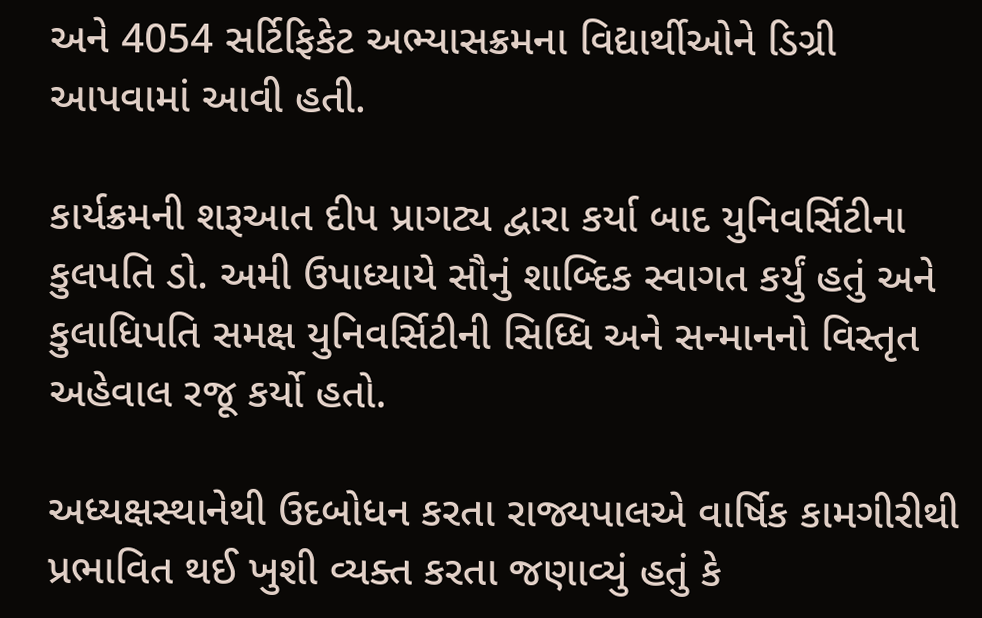અને 4054 સર્ટિફિકેટ અભ્યાસક્રમના વિદ્યાર્થીઓને ડિગ્રી આપવામાં આવી હતી.

કાર્યક્રમની શરૂઆત દીપ પ્રાગટ્ય દ્વારા કર્યા બાદ યુનિવર્સિટીના કુલપતિ ડો. અમી ઉપાધ્યાયે સૌનું શાબ્દિક સ્વાગત કર્યું હતું અને કુલાધિપતિ સમક્ષ યુનિવર્સિટીની સિધ્ધિ અને સન્માનનો વિસ્તૃત અહેવાલ રજૂ કર્યો હતો.

અધ્યક્ષસ્થાનેથી ઉદબોધન કરતા રાજ્યપાલએ વાર્ષિક કામગીરીથી પ્રભાવિત થઈ ખુશી વ્યક્ત કરતા જણાવ્યું હતું કે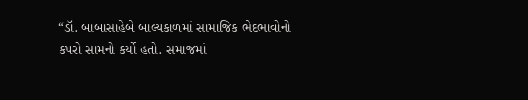“ડૉ. બાબાસાહેબે બાલ્યકાળમાં સામાજિક ભેદભાવોનો કપરો સામનો કર્યો હતો. સમાજમાં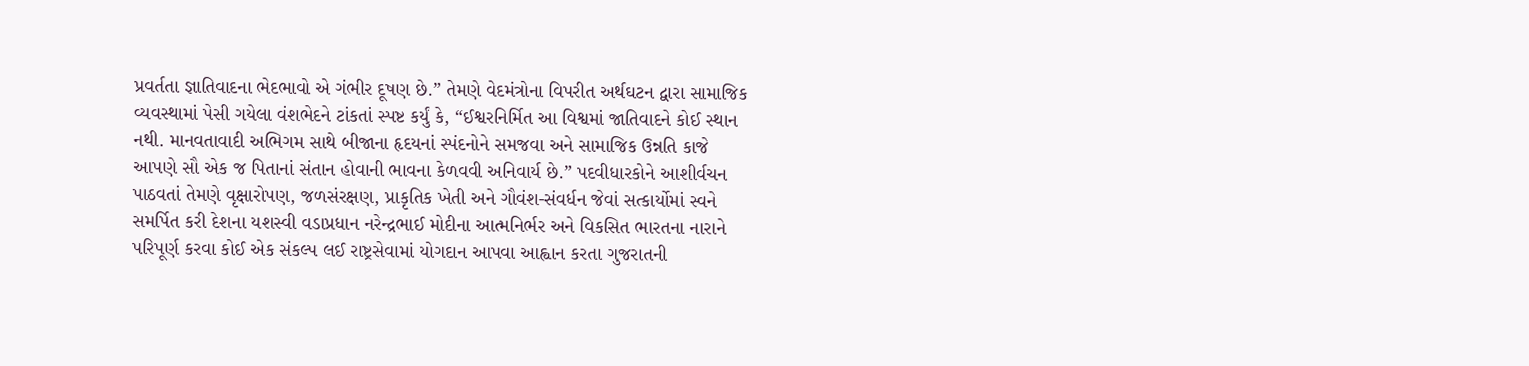પ્રવર્તતા જ્ઞાતિવાદના ભેદભાવો એ ગંભીર દૂષણ છે.” તેમણે વેદમંત્રોના વિપરીત અર્થઘટન દ્વારા સામાજિક વ્યવસ્થામાં પેસી ગયેલા વંશભેદને ટાંકતાં સ્પષ્ટ કર્યું કે, “ઈશ્વરનિર્મિત આ વિશ્વમાં જાતિવાદને કોઈ સ્થાન નથી. માનવતાવાદી અભિગમ સાથે બીજાના હૃદયનાં સ્પંદનોને સમજવા અને સામાજિક ઉન્નતિ કાજે આપણે સૌ એક જ પિતાનાં સંતાન હોવાની ભાવના કેળવવી અનિવાર્ય છે.” પદવીધારકોને આશીર્વચન પાઠવતાં તેમણે વૃક્ષારોપણ, જળસંરક્ષણ, પ્રાકૃતિક ખેતી અને ગૌવંશ-સંવર્ધન જેવાં સત્કાર્યોમાં સ્વને સમર્પિત કરી દેશના યશસ્વી વડાપ્રધાન નરેન્દ્રભાઈ મોદીના આત્મનિર્ભર અને વિકસિત ભારતના નારાને પરિપૂર્ણ કરવા કોઈ એક સંકલ્પ લઈ રાષ્ટ્રસેવામાં યોગદાન આપવા આહ્વાન કરતા ગુજરાતની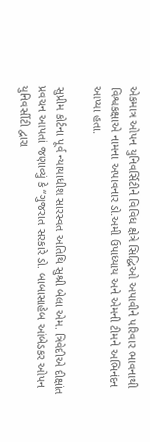એકમાત્ર ઓપન યુનિવર્સિટીને વિવિધ ક્ષેત્રે સિદ્ધિઓ અપાવીને પરિવાર ભાવનાથી વિશ્વકક્ષાએ નામના અપાવનાર ડો.અમી ઉપાધ્યાય અને એમની ટીમને અભિનંદન આપ્યા હતા.

સુપ્રીમ કોર્ટના પૂર્વ ન્યાયાધીશ સારસ્વત અતિથિ સુશ્રી બેલા એમ. ત્રિવેદીએ દીક્ષાંત પ્રવચન આપતાં જણાવ્યું કે “ગુજરાત સરકારે ડો. બાબાસાહેબ આંબેડકર ઓપન યુનિવર્સીટી દ્વારા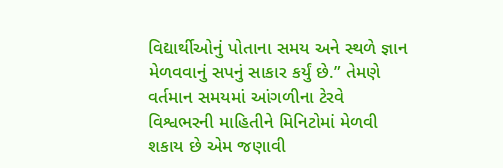વિદ્યાર્થીઓનું પોતાના સમય અને સ્થળે જ્ઞાન મેળવવાનું સપનું સાકાર કર્યું છે.” તેમણે વર્તમાન સમયમાં આંગળીના ટેરવે વિશ્વભરની માહિતીને મિનિટોમાં મેળવી શકાય છે એમ જણાવી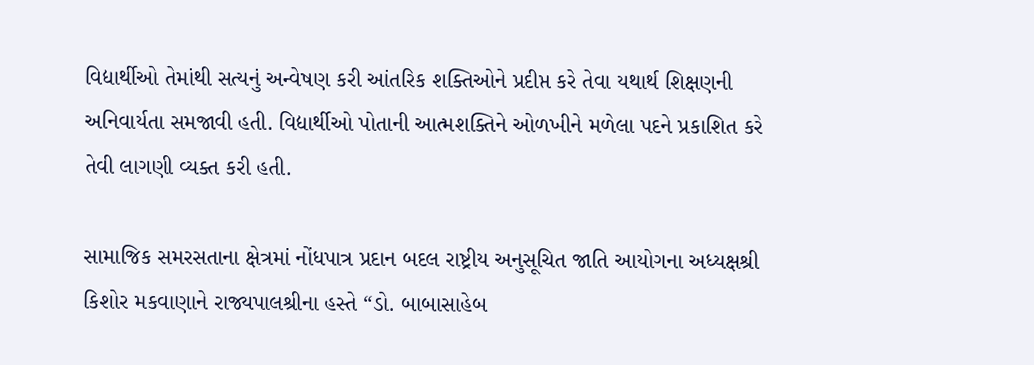વિદ્યાર્થીઓ તેમાંથી સત્યનું અન્વેષણ કરી આંતરિક શક્તિઓને પ્રદીપ્ત કરે તેવા યથાર્થ શિક્ષણની અનિવાર્યતા સમજાવી હતી. વિદ્યાર્થીઓ પોતાની આત્મશક્તિને ઓળખીને મળેલા પદને પ્રકાશિત કરે તેવી લાગણી વ્યક્ત કરી હતી.

સામાજિક સમરસતાના ક્ષેત્રમાં નોંધપાત્ર પ્રદાન બદલ રાષ્ટ્રીય અનુસૂચિત જાતિ આયોગના અધ્યક્ષશ્રી કિશોર મકવાણાને રાજ્યપાલશ્રીના હસ્તે “ડો. બાબાસાહેબ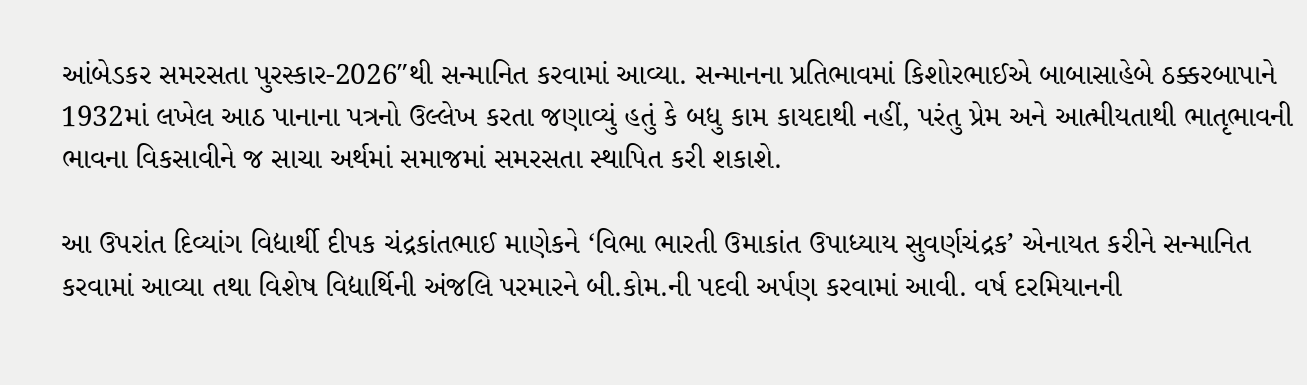આંબેડકર સમરસતા પુરસ્કાર-2026″થી સન્માનિત કરવામાં આવ્યા. સન્માનના પ્રતિભાવમાં કિશોરભાઈએ બાબાસાહેબે ઠક્કરબાપાને 1932માં લખેલ આઠ પાનાના પત્રનો ઉલ્લેખ કરતા જણાવ્યું હતું કે બધુ કામ કાયદાથી નહીં, પરંતુ પ્રેમ અને આત્મીયતાથી ભાતૃભાવની ભાવના વિકસાવીને જ સાચા અર્થમાં સમાજમાં સમરસતા સ્થાપિત કરી શકાશે.

આ ઉપરાંત દિવ્યાંગ વિદ્યાર્થી દીપક ચંદ્રકાંતભાઈ માણેકને ‘વિભા ભારતી ઉમાકાંત ઉપાધ્યાય સુવર્ણચંદ્રક’ એનાયત કરીને સન્માનિત કરવામાં આવ્યા તથા વિશેષ વિદ્યાર્થિની અંજલિ પરમારને બી.કોમ.ની પદવી અર્પણ કરવામાં આવી. વર્ષ દરમિયાનની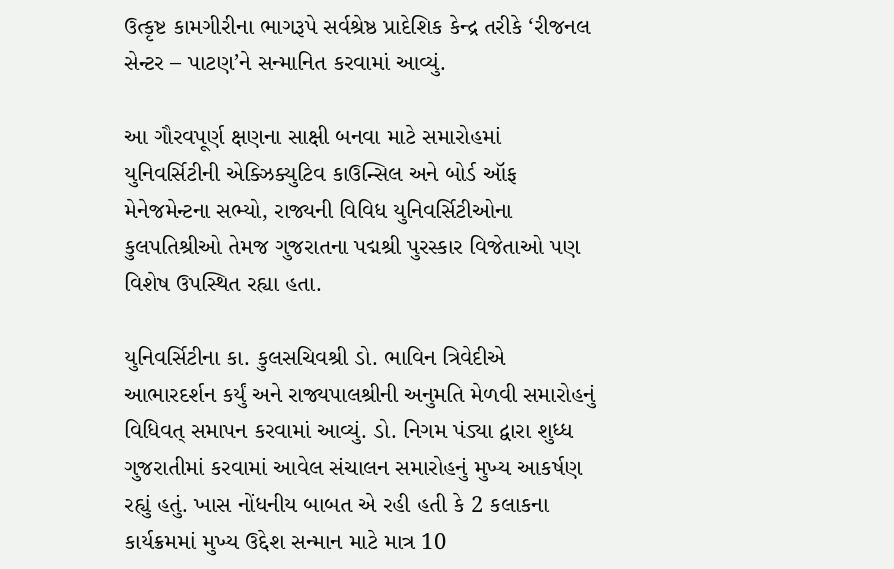ઉત્કૃષ્ટ કામગીરીના ભાગરૂપે સર્વશ્રેષ્ઠ પ્રાદેશિક કેન્દ્ર તરીકે ‘રીજનલ સેન્ટર – પાટણ’ને સન્માનિત કરવામાં આવ્યું.

આ ગૌરવપૂર્ણ ક્ષણના સાક્ષી બનવા માટે સમારોહમાં યુનિવર્સિટીની એક્ઝિક્યુટિવ કાઉન્સિલ અને બોર્ડ ઑફ મેનેજમેન્ટના સભ્યો, રાજ્યની વિવિધ યુનિવર્સિટીઓના કુલપતિશ્રીઓ તેમજ ગુજરાતના પદ્મશ્રી પુરસ્કાર વિજેતાઓ પણ વિશેષ ઉપસ્થિત રહ્યા હતા.

યુનિવર્સિટીના કા. કુલસચિવશ્રી ડો. ભાવિન ત્રિવેદીએ આભારદર્શન કર્યું અને રાજ્યપાલશ્રીની અનુમતિ મેળવી સમારોહનું વિધિવત્ સમાપન કરવામાં આવ્યું. ડો. નિગમ પંડ્યા દ્વારા શુધ્ધ ગુજરાતીમાં કરવામાં આવેલ સંચાલન સમારોહનું મુખ્ય આકર્ષણ રહ્યું હતું. ખાસ નોંધનીય બાબત એ રહી હતી કે 2 કલાકના કાર્યક્રમમાં મુખ્ય ઉદ્દેશ સન્માન માટે માત્ર 10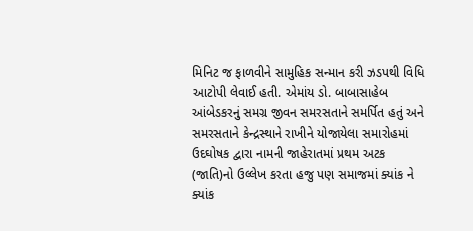મિનિટ જ ફાળવીને સામુહિક સન્માન કરી ઝડપથી વિધિ આટોપી લેવાઈ હતી. એમાંય ડો. બાબાસાહેબ આંબેડકરનું સમગ્ર જીવન સમરસતાને સમર્પિત હતું અને સમરસતાને કેન્દ્રસ્થાને રાખીને યોજાયેલા સમારોહમાં ઉદઘોષક દ્વારા નામની જાહેરાતમાં પ્રથમ અટક (જાતિ)નો ઉલ્લેખ કરતા હજુ પણ સમાજમાં ક્યાંક ને ક્યાંક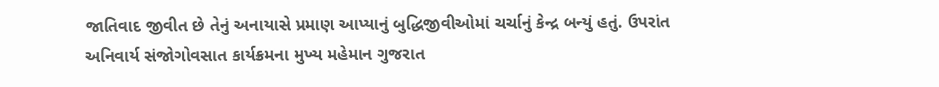જાતિવાદ જીવીત છે તેનું અનાયાસે પ્રમાણ આપ્યાનું બુદ્ધિજીવીઓમાં ચર્ચાનું કેન્દ્ર બન્યું હતું. ઉપરાંત અનિવાર્ય સંજોગોવસાત કાર્યક્રમના મુખ્ય મહેમાન ગુજરાત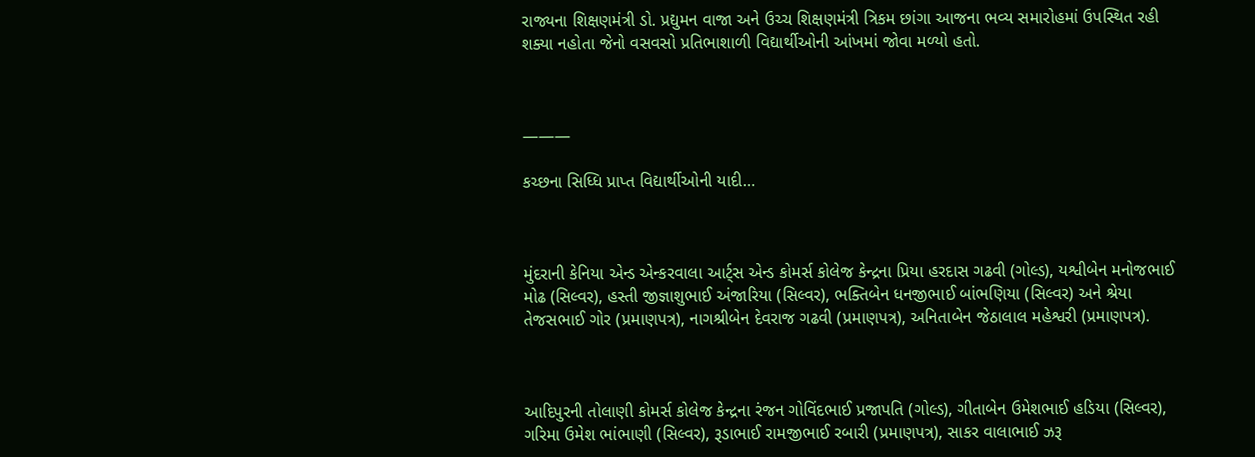રાજ્યના શિક્ષણમંત્રી ડો. પ્રદ્યુમન વાજા અને ઉચ્ચ શિક્ષણમંત્રી ત્રિકમ છાંગા આજના ભવ્ય સમારોહમાં ઉપસ્થિત રહી શક્યા નહોતા જેનો વસવસો પ્રતિભાશાળી વિદ્યાર્થીઓની આંખમાં જોવા મળ્યો હતો.



———

કચ્છના સિધ્ધિ પ્રાપ્ત વિદ્યાર્થીઓની યાદી…



મુંદરાની કેનિયા એન્ડ એન્કરવાલા આર્ટ્સ એન્ડ કોમર્સ કોલેજ કેન્દ્રના પ્રિયા હરદાસ ગઢવી (ગોલ્ડ), યશ્વીબેન મનોજભાઈ મોઢ (સિલ્વર), હસ્તી જીજ્ઞાશુભાઈ અંજારિયા (સિલ્વર), ભક્તિબેન ધનજીભાઈ બાંભણિયા (સિલ્વર) અને શ્રેયા તેજસભાઈ ગોર (પ્રમાણપત્ર), નાગશ્રીબેન દેવરાજ ગઢવી (પ્રમાણપત્ર), અનિતાબેન જેઠાલાલ મહેશ્વરી (પ્રમાણપત્ર).



આદિપુરની તોલાણી કોમર્સ કોલેજ કેન્દ્રના રંજન ગોવિંદભાઈ પ્રજાપતિ (ગોલ્ડ), ગીતાબેન ઉમેશભાઈ હડિયા (સિલ્વર), ગરિમા ઉમેશ ભાંભાણી (સિલ્વર), રૂડાભાઈ રામજીભાઈ રબારી (પ્રમાણપત્ર), સાકર વાલાભાઈ ઝરૂ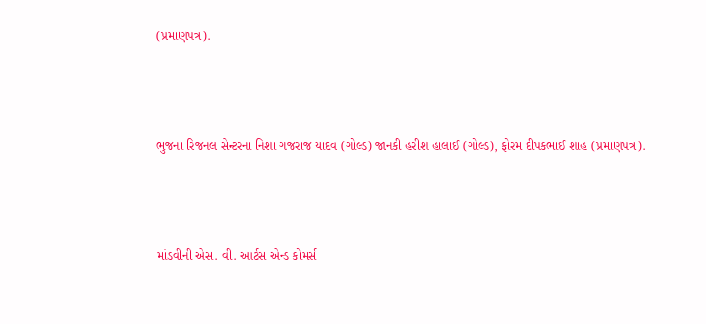(પ્રમાણપત્ર).



ભુજના રિજનલ સેન્ટરના નિશા ગજરાજ યાદવ (ગોલ્ડ) જાનકી હરીશ હાલાઈ (ગોલ્ડ), ફોરમ દીપકભાઈ શાહ (પ્રમાણપત્ર).



માંડવીની એસ. વી. આર્ટસ એન્ડ કોમર્સ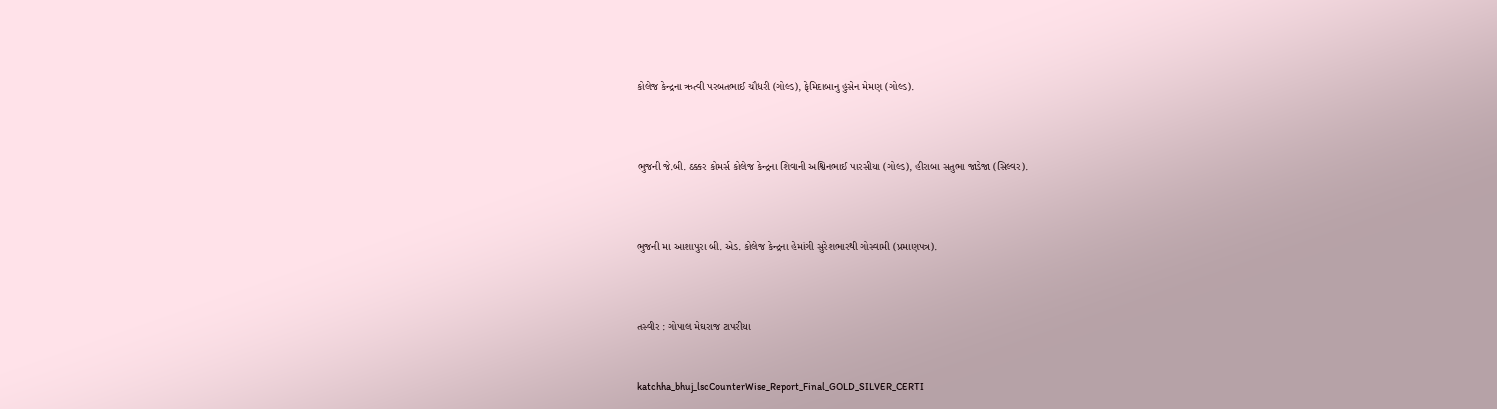કોલેજ કેન્દ્રના ઋત્વી પરબતભાઈ ચૌધરી (ગોલ્ડ), ફેમિદાબાનુ હુસેન મેમણ (ગોલ્ડ).



ભુજની જે.બી. ઠક્કર કોમર્સ કોલેજ કેન્દ્રના શિવાની અશ્વિનભાઈ પારસીયા (ગોલ્ડ), હીરાબા સતુભા જાડેજા (સિલ્વર).



ભુજની મા આશાપુરા બી. એડ. કોલેજ કેન્દ્રના હેમાંગી સુરેશભારથી ગોસ્વામી (પ્રમાણપત્ર).



તસ્વીર : ગોપાલ મેઘરાજ ટાપરીયા


katchha_bhuj_lscCounterWise_Report_Final_GOLD_SILVER_CERTI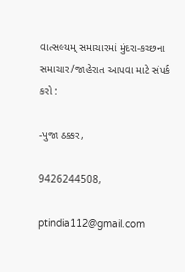વાત્સલ્યમ્ સમાચારમાં મુંદરા-કચ્છના સમાચાર/જાહેરાત આપવા માટે સંપર્ક કરો :

-પુજા ઠક્કર,

9426244508,

ptindia112@gmail.com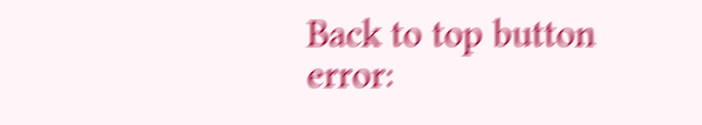Back to top button
error: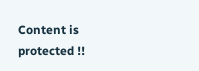Content is protected !!